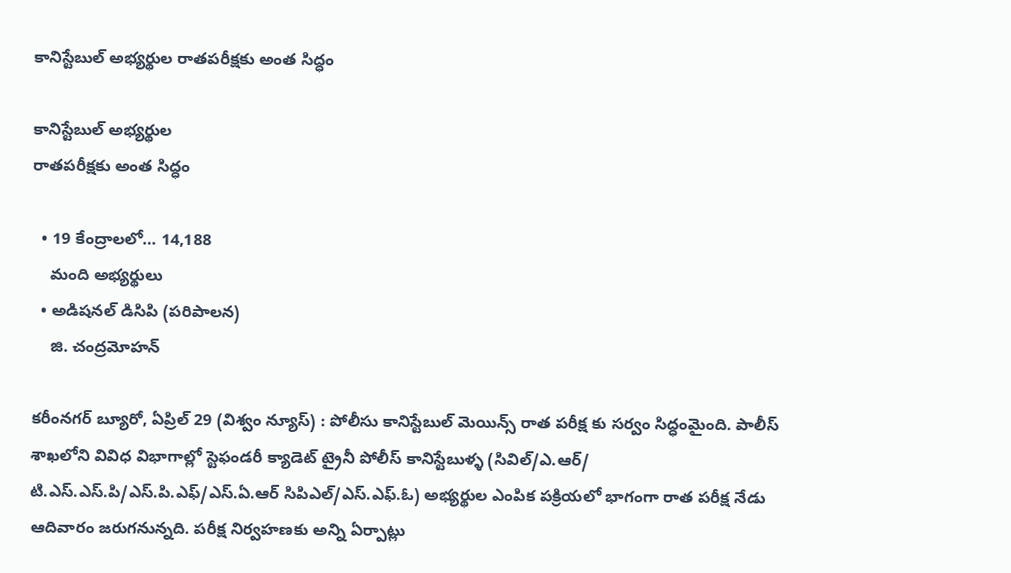కానిస్టేబుల్ అభ్యర్థుల రాతపరీక్షకు అంత సిద్ధం

కానిస్టేబుల్ అభ్యర్థుల
రాతపరీక్షకు అంత సిద్ధం

  • 19 కేంద్రాలలో… 14,188
    మంది అభ్యర్థులు
  • అడిషనల్ డిసిపి (పరిపాలన)
    జి. చంద్రమోహన్

కరీంనగర్ బ్యూరో, ఏప్రిల్ 29 (విశ్వం న్యూస్) : పోలీసు కానిస్టేబుల్ మెయిన్స్ రాత పరీక్ష కు సర్వం సిద్ధంమైంది. పాలీస్ శాఖలోని వివిధ విభాగాల్లో స్టెఫండరీ క్యాడెట్ ట్రైనీ పోలీస్ కానిస్టేబుళ్ళ (సివిల్/ఎ.ఆర్/ టి.ఎస్.ఎస్.పి/ఎస్.పి.ఎఫ్/ఎస్.ఏ.ఆర్ సిపిఎల్/ఎస్.ఎఫ్.ఓ) అభ్యర్థుల ఎంపిక పక్రియలో భాగంగా రాత పరీక్ష నేడు ఆదివారం జరుగనున్నది. పరీక్ష నిర్వహణకు అన్ని ఏర్పాట్లు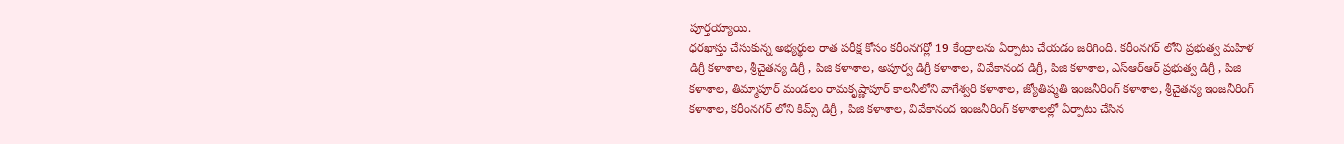పూర్తయ్యాయి.
ధరఖాస్తు చేసుకున్న అభ్యర్థుల రాత పరీక్ష కోసం కరీంనగర్లో 19 కేంద్రాలను ఏర్పాటు చేయడం జరిగింది. కరీంనగర్ లోని ప్రభుత్వ మహిళ డిగ్రీ కళాశాల, శ్రీచైతన్య డిగ్రీ , పిజి కళాశాల, అపూర్వ డిగ్రీ కళాశాల, వివేకానంద డిగ్రీ, పిజి కళాశాల, ఎస్ఆర్ఆర్ ప్రభుత్వ డిగ్రీ , పిజి కళాశాల, తిమ్మాపూర్ మండలం రామకృష్ణాపూర్ కాలనీలోని వాగేశ్వరి కళాశాల, జ్యోతిష్మతి ఇంజనీరింగ్ కళాశాల, శ్రీచైతన్య ఇంజనీరింగ్ కళాశాల, కరీంనగర్ లోని కిమ్స్ డిగ్రీ , పిజి కళాశాల, వివేకానంద ఇంజనీరింగ్ కళాశాలల్లో ఏర్పాటు చేసిన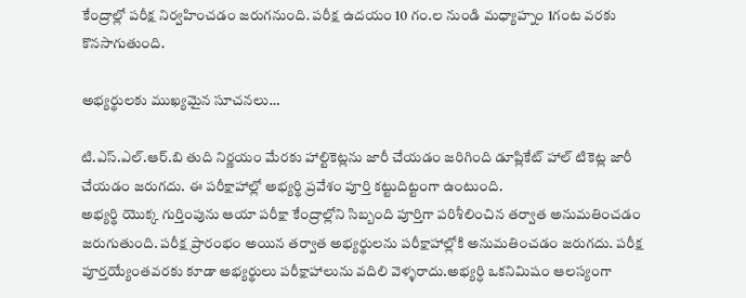కేంద్రాల్లో పరీక్ష నిర్వహించడం జరుగనుంది. పరీక్ష ఉదయం 10 గం.ల నుండి మధ్యాహ్నం 1గంట వరకు కొనసాగుతుంది.

అభ్యర్థులకు ముఖ్యమైన సూచనలు…

టి.ఎస్.ఎల్.ఆర్.బి తుది నిర్ణయం మేరకు హాల్టికెట్లను జారీ చేయడం జరిగింది డూప్లికేట్ హాల్ టికెట్ల జారీ చేయడం జరుగదు. ఈ పరీక్షాహాల్లో అభ్యర్థి ప్రవేశం పూర్తి కట్టుదిట్టంగా ఉంటుంది.
అభ్యర్థి యొక్క గుర్తింపును ఆయా పరీక్షా కేంద్రాల్లోని సిబ్బంది పూర్తిగా పరిశీలించిన తర్వాత అనుమతించడం జరుగుతుంది. పరీక్ష ప్రారంభం అయిన తర్వాత అభ్యర్థులను పరీక్షాహాల్లోకి అనుమతించడం జరుగదు. పరీక్ష పూర్తయ్యేంతవరకు కూడా అభ్యర్థులు పరీక్షాహాలును వదిలి వెళ్ళరాదు.అభ్యర్ధి ఒకనిమిషం ఆలస్యంగా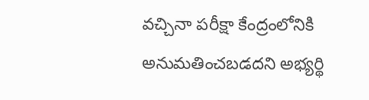వచ్చినా పరీక్షా కేంద్రంలోనికి అనుమతించబడదని అభ్యర్థి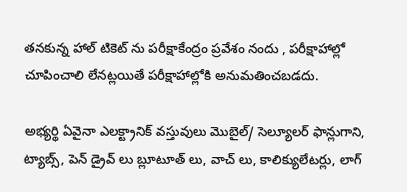తనకున్న హాల్ టికెట్ ను పరీక్షాకేంద్రం ప్రవేశం నందు , పరీక్షాహాల్లో చూపించాలి లేనట్లయితే పరీక్షాహాల్లోకి అనుమతించబడదు.

అభ్యర్థి ఏవైనా ఎలక్ట్రానిక్ వస్తువులు మొబైల్/ సెల్యూలర్ ఫాన్లుగాని, ట్యాబ్స్, పెన్ డ్రైవ్ లు బ్లూటూత్ లు, వాచ్ లు, కాలిక్యులేటర్లు, లాగ్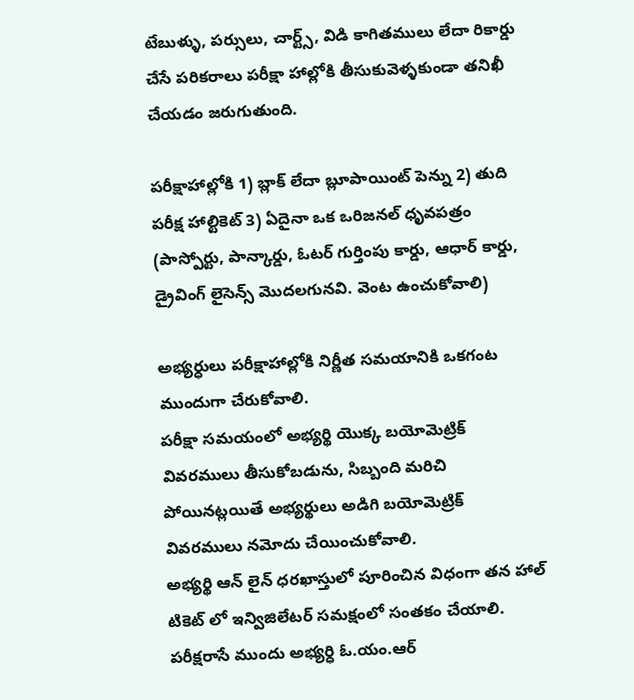టేబుళ్ళు, పర్సులు, చార్ట్స్, విడి కాగితములు లేదా రికార్డు చేసే పరికరాలు పరీక్షా హాల్లోకి తీసుకువెళ్ళకుండా తనిఖీ చేయడం జరుగుతుంది.

పరీక్షాహాల్లోకి 1) బ్లాక్ లేదా బ్లూపాయింట్ పెన్ను 2) తుది పరీక్ష హాల్టికెట్ 3) ఏదైనా ఒక ఒరిజనల్ ధృవపత్రం (పాస్పోర్టు, పాన్కార్డు, ఓటర్ గుర్తింపు కార్డు, ఆధార్ కార్డు, డ్రైవింగ్ లైసెన్స్ మొదలగునవి. వెంట ఉంచుకోవాలి)

అభ్యర్ధులు పరీక్షాహాల్లోకి నిర్ణీత సమయానికి ఒకగంట ముందుగా చేరుకోవాలి.
పరీక్షా సమయంలో అభ్యర్థి యొక్క బయోమెట్రిక్ వివరములు తీసుకోబడును, సిబ్బంది మరిచి పోయినట్లయితే అభ్యర్థులు అడిగి బయోమెట్రిక్ వివరములు నమోదు చేయించుకోవాలి.
అభ్యర్థి ఆన్ లైన్ ధరఖాస్తులో పూరించిన విధంగా తన హాల్ టికెట్ లో ఇన్విజిలేటర్ సమక్షంలో సంతకం చేయాలి.
పరీక్షరాసే ముందు అభ్యర్ధి ఓ.యం.ఆర్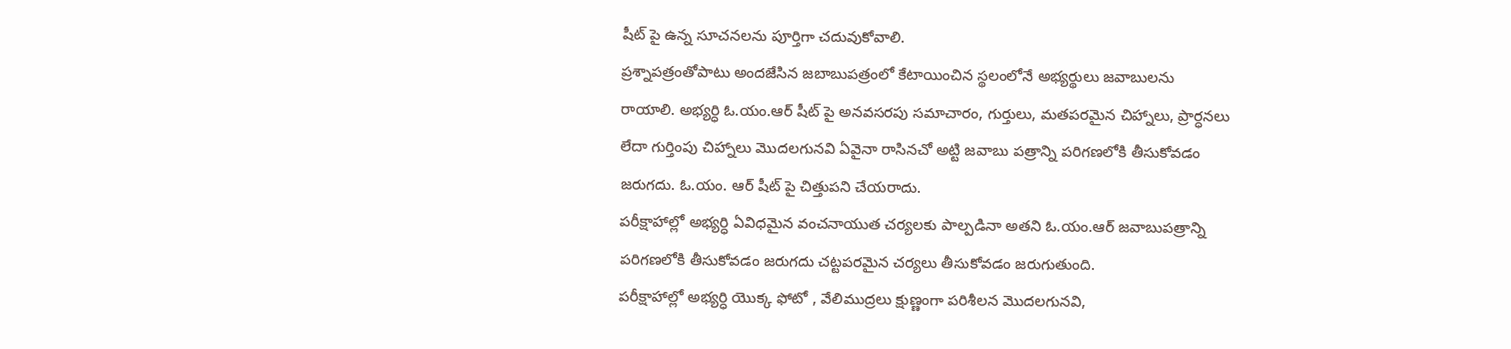షీట్ పై ఉన్న సూచనలను పూర్తిగా చదువుకోవాలి.
ప్రశ్నాపత్రంతోపాటు అందజేసిన జబాబుపత్రంలో కేటాయించిన స్థలంలోనే అభ్యర్థులు జవాబులను
రాయాలి. అభ్యర్ధి ఓ.యం.ఆర్ షీట్ పై అనవసరపు సమాచారం, గుర్తులు, మతపరమైన చిహ్నాలు, ప్రార్ధనలు లేదా గుర్తింపు చిహ్నాలు మొదలగునవి ఏవైనా రాసినచో అట్టి జవాబు పత్రాన్ని పరిగణలోకి తీసుకోవడం జరుగదు. ఓ.యం. ఆర్ షీట్ పై చిత్తుపని చేయరాదు.
పరీక్షాహాల్లో అభ్యర్ధి ఏవిధమైన వంచనాయుత చర్యలకు పాల్పడినా అతని ఓ.యం.ఆర్ జవాబుపత్రాన్ని పరిగణలోకి తీసుకోవడం జరుగదు చట్టపరమైన చర్యలు తీసుకోవడం జరుగుతుంది.
పరీక్షాహాల్లో అభ్యర్ధి యొక్క ఫోటో , వేలిముద్రలు క్షుణ్ణంగా పరిశీలన మొదలగునవి,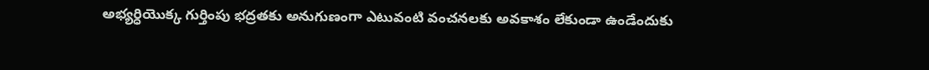అభ్యర్ధియొక్క గుర్తింపు భద్రతకు అనుగుణంగా ఎటువంటి వంచనలకు అవకాశం లేకుండా ఉండేందుకు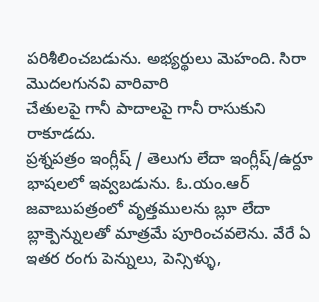పరిశీలించబడును. అభ్యర్థులు మెహంది. సిరా మొదలగునవి వారివారి
చేతులపై గానీ పాదాలపై గానీ రాసుకుని రాకూడదు.
ప్రశ్నపత్రం ఇంగ్లీష్ / తెలుగు లేదా ఇంగ్లీష్/ఉర్దూ భాషలలో ఇవ్వబడును. ఓ.యం.ఆర్ జవాబుపత్రంలో వృత్తములను బ్లూ లేదా బ్లాక్పెన్నులతో మాత్రమే పూరించవలెను. వేరే ఏ ఇతర రంగు పెన్నులు, పెన్సిళ్ళు,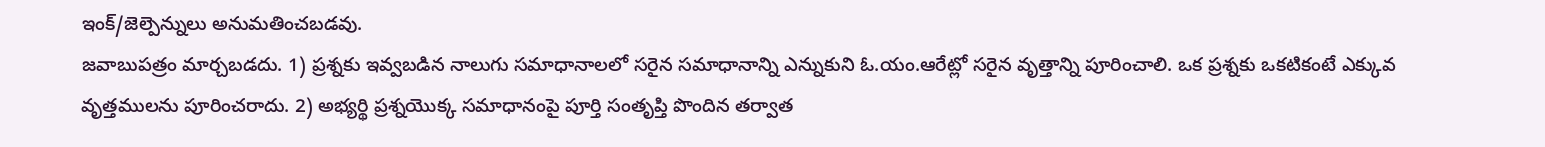ఇంక్/జెల్పెన్నులు అనుమతించబడవు.
జవాబుపత్రం మార్చబడదు. 1) ప్రశ్నకు ఇవ్వబడిన నాలుగు సమాధానాలలో సరైన సమాధానాన్ని ఎన్నుకుని ఓ.యం.ఆరేట్లో సరైన వృత్తాన్ని పూరించాలి. ఒక ప్రశ్నకు ఒకటికంటే ఎక్కువ వృత్తములను పూరించరాదు. 2) అభ్యర్థి ప్రశ్నయొక్క సమాధానంపై పూర్తి సంతృప్తి పొందిన తర్వాత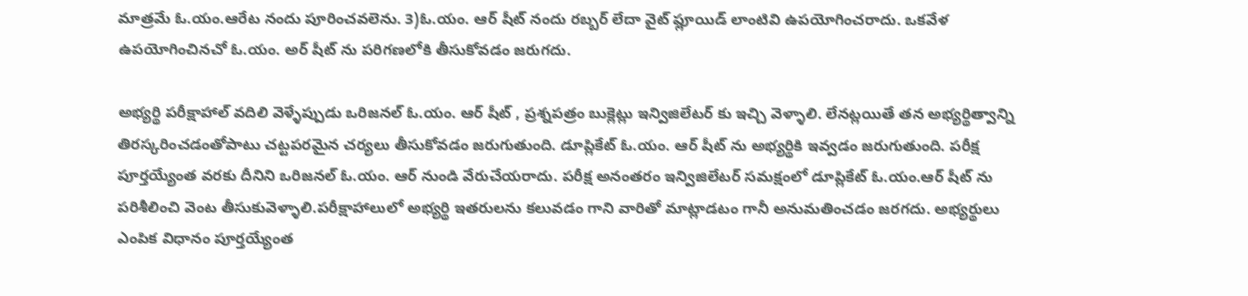మాత్రమే ఓ.యం.ఆరేట నందు పూరించవలెను. 3)ఓ.యం. ఆర్ షీట్ నందు రబ్బర్ లేదా వైట్ ఫ్లూయిడ్ లాంటివి ఉపయోగించరాదు. ఒకవేళ ఉపయోగించినచో ఓ.యం. అర్ షీట్ ను పరిగణలోకి తీసుకోవడం జరుగదు.

అభ్యర్థి పరీక్షాహాల్ వదిలి వెళ్ళేప్పుడు ఒరిజనల్ ఓ.యం. ఆర్ షీట్ , ప్రశ్నపత్రం బుక్లెట్లు ఇన్విజిలేటర్ కు ఇచ్చి వెళ్ళాలి. లేనట్లయితే తన అభ్యర్థిత్వాన్ని తిరస్కరించడంతోపాటు చట్టపరమైన చర్యలు తీసుకోవడం జరుగుతుంది. డూప్లికేట్ ఓ.యం. ఆర్ షీట్ ను అభ్యర్థికి ఇవ్వడం జరుగుతుంది. పరీక్ష పూర్తయ్యేంత వరకు దీనిని ఒరిజనల్ ఓ.యం. ఆర్ నుండి వేరుచేయరాదు. పరీక్ష అనంతరం ఇన్విజిలేటర్ సమక్షంలో డూప్లికేట్ ఓ.యం.ఆర్ షీట్ ను పరిశీలించి వెంట తీసుకువెళ్ళాలి.పరీక్షాహాలులో అభ్యర్థి ఇతరులను కలువడం గాని వారితో మాట్లాడటం గానీ అనుమతించడం జరగదు. అభ్యర్థులు ఎంపిక విధానం పూర్తయ్యేంత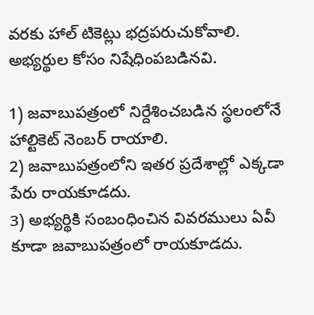వరకు హాల్ టికెట్లు భద్రపరుచుకోవాలి.
అభ్యర్థుల కోసం నిషేధింపబడినవి.

1) జవాబుపత్రంలో నిర్దేశించబడిన స్థలంలోనే హాల్టికెట్ నెంబర్ రాయాలి.
2) జవాబుపత్రంలోని ఇతర ప్రదేశాల్లో ఎక్కడా పేరు రాయకూడదు.
3) అభ్యర్థికి సంబంధించిన వివరములు ఏవీ కూడా జవాబుపత్రంలో రాయకూడదు.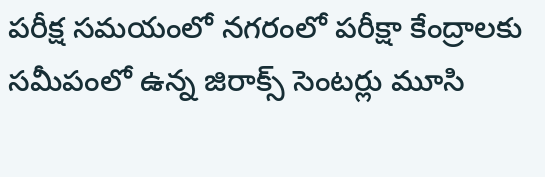పరీక్ష సమయంలో నగరంలో పరీక్షా కేంద్రాలకు సమీపంలో ఉన్న జిరాక్స్ సెంటర్లు మూసి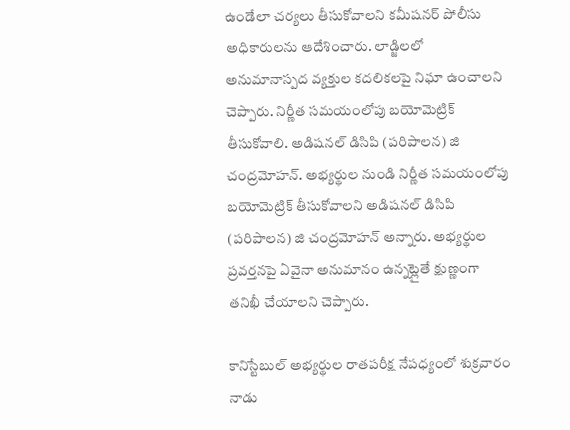ఉండేలా చర్యలు తీసుకోవాలని కమీషనర్ పోలీసు అధికారులను ఆదేశించారు. లాడ్జిలలో అనుమానాస్పద వ్యక్తుల కదలికలపై నిఘా ఉంచాలని చెప్పారు. నిర్ణీత సమయంలోపు బయోమెట్రిక్ తీసుకోవాలి. అడిషనల్ డిసిపి (పరిపాలన) జి చంద్రమోహన్. అభ్యర్థుల నుండి నిర్ణీత సమయంలోపు బయోమెట్రిక్ తీసుకోవాలని అడిషనల్ డిసిపి (పరిపాలన) జి చంద్రమోహన్ అన్నారు. అభ్యర్థుల ప్రవర్తనపై ఏవైనా అనుమానం ఉన్నట్లైతే క్షుణ్ణంగా తనిఖీ చేయాలని చెప్పారు.

కానిస్టేబుల్ అభ్యర్థుల రాతపరీక్ష నేపధ్యంలో శుక్రవారం నాడు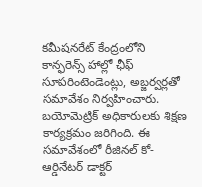కమీషనరేట్ కేంద్రంలోని కాన్ఫరెన్స్ హాల్లో ఛీఫ్ సూపరింటెండెంట్లు, అబ్జర్వర్లతో సమావేశం నిర్వహించారు. బయోమెట్రిక్ అధికారులకు శిక్షణ కార్యక్రమం జరిగింది. ఈ సమావేశంలో రీజినల్ కో-ఆర్డినేటర్ డాక్టర్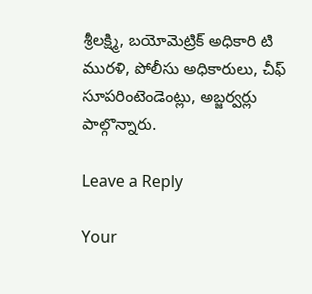శ్రీలక్ష్మి, బయోమెట్రిక్ అధికారి టి మురళి, పోలీసు అధికారులు, చీఫ్ సూపరింటెండెంట్లు, అబ్జర్వర్లు పాల్గొన్నారు.

Leave a Reply

Your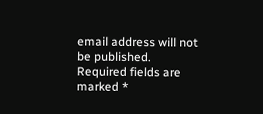email address will not be published. Required fields are marked *